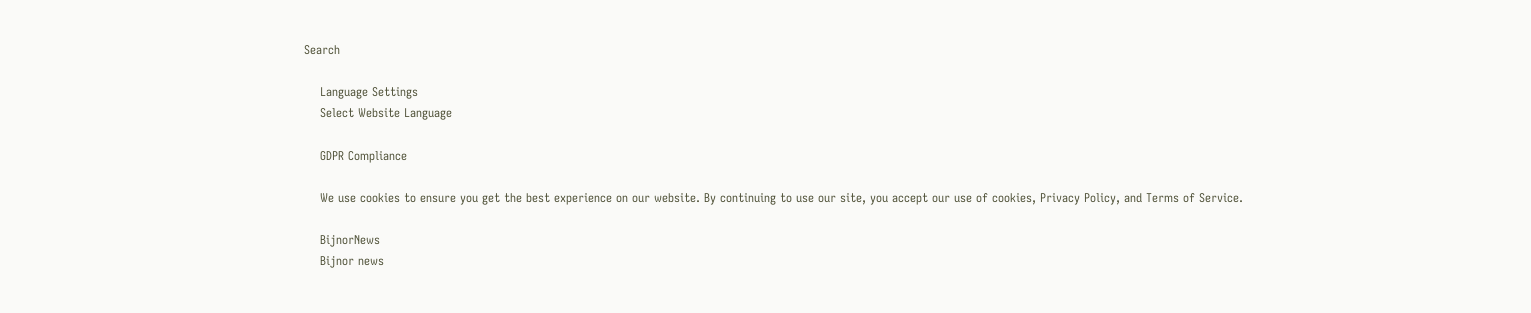Search

    Language Settings
    Select Website Language

    GDPR Compliance

    We use cookies to ensure you get the best experience on our website. By continuing to use our site, you accept our use of cookies, Privacy Policy, and Terms of Service.

    BijnorNews
    Bijnor news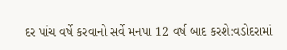દર પાંચ વર્ષે કરવાનો સર્વે મનપા 12 વર્ષ બાદ કરશે:વડોદરામાં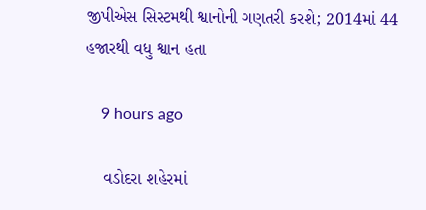જીપીએસ સિસ્ટમથી શ્વાનોની ગણતરી કરશે; 2014માં 44 હજારથી વધુ શ્વાન હતા

    9 hours ago

    વડોદરા શહેરમાં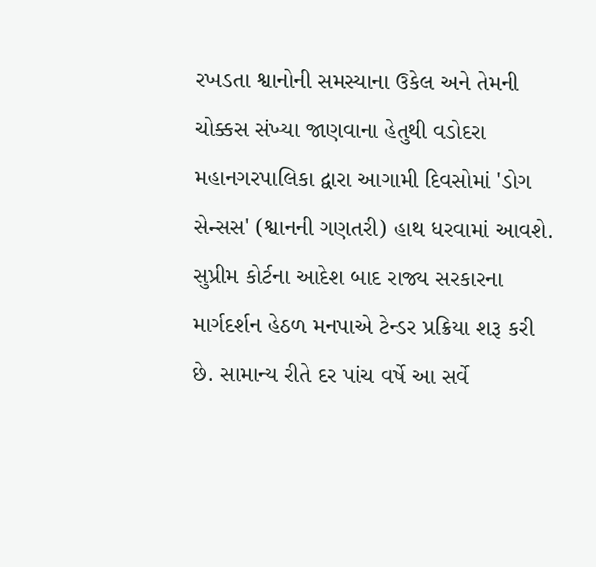રખડતા શ્વાનોની સમસ્યાના ઉકેલ અને તેમની ચોક્કસ સંખ્યા જાણવાના હેતુથી વડોદરા મહાનગરપાલિકા દ્વારા આગામી દિવસોમાં 'ડોગ સેન્સસ' (શ્વાનની ગણતરી) હાથ ધરવામાં આવશે. સુપ્રીમ કોર્ટના આદેશ બાદ રાજ્ય સરકારના માર્ગદર્શન હેઠળ મનપાએ ટેન્ડર પ્રક્રિયા શરૂ કરી છે. સામાન્ય રીતે દર પાંચ વર્ષે આ સર્વે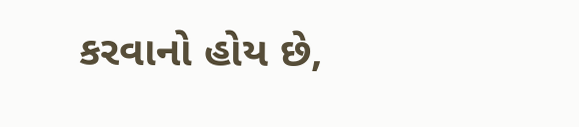કરવાનો હોય છે,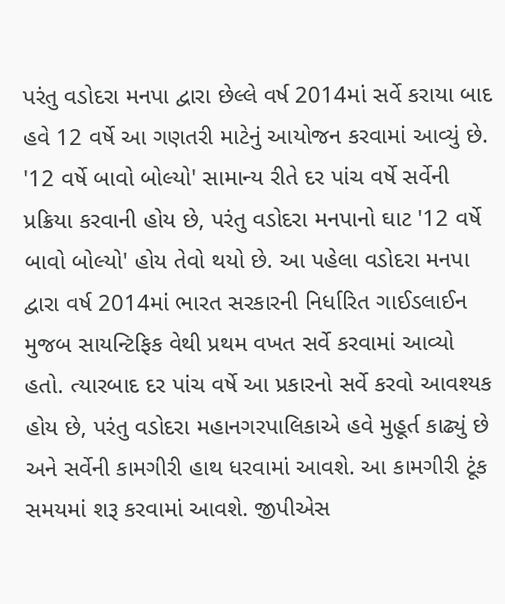પરંતુ વડોદરા મનપા દ્વારા છેલ્લે વર્ષ 2014માં સર્વે કરાયા બાદ હવે 12 વર્ષે આ ગણતરી માટેનું આયોજન કરવામાં આવ્યું છે. '12 વર્ષે બાવો બોલ્યો' સામાન્ય રીતે દર પાંચ વર્ષે સર્વેની પ્રક્રિયા કરવાની હોય છે, પરંતુ વડોદરા મનપાનો ઘાટ '12 વર્ષે બાવો બોલ્યો' હોય તેવો થયો છે. આ પહેલા વડોદરા મનપા દ્વારા વર્ષ 2014માં ભારત સરકારની નિર્ધારિત ગાઈડલાઈન મુજબ સાયન્ટિફિક વેથી પ્રથમ વખત સર્વે કરવામાં આવ્યો હતો. ત્યારબાદ દર પાંચ વર્ષે આ પ્રકારનો સર્વે કરવો આવશ્યક હોય છે, પરંતુ વડોદરા મહાનગરપાલિકાએ હવે મુહૂર્ત કાઢ્યું છે અને સર્વેની કામગીરી હાથ ધરવામાં આવશે. આ કામગીરી ટૂંક સમયમાં શરૂ કરવામાં આવશે. જીપીએસ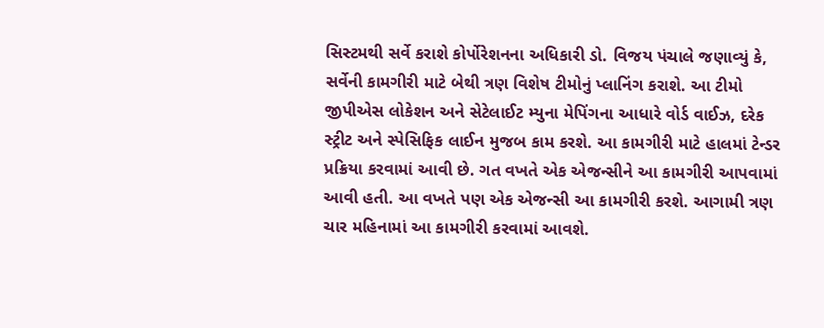સિસ્ટમથી સર્વે કરાશે કોર્પોરેશનના અધિકારી ડો. વિજય પંચાલે જણાવ્યું કે, સર્વેની કામગીરી માટે બેથી ત્રણ વિશેષ ટીમોનું પ્લાનિંગ કરાશે. આ ટીમો જીપીએસ લોકેશન અને સેટેલાઈટ મ્યુના મેપિંગના આધારે વોર્ડ વાઈઝ, દરેક સ્ટ્રીટ અને સ્પેસિફિક લાઈન મુજબ કામ કરશે. આ કામગીરી માટે હાલમાં ટેન્ડર પ્રક્રિયા કરવામાં આવી છે. ગત વખતે એક એજન્સીને આ કામગીરી આપવામાં આવી હતી. આ વખતે પણ એક એજન્સી આ કામગીરી કરશે. આગામી ત્રણ ચાર મહિનામાં આ કામગીરી કરવામાં આવશે.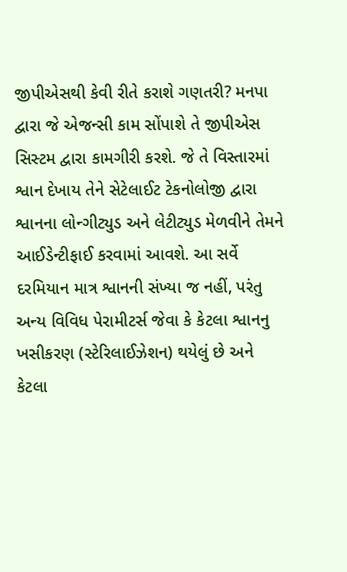જીપીએસથી કેવી રીતે કરાશે ગણતરી? મનપા દ્વારા જે એજન્સી કામ સોંપાશે તે જીપીએસ સિસ્ટમ દ્વારા કામગીરી કરશે. જે તે વિસ્તારમાં શ્વાન દેખાય તેને સેટેલાઈટ ટેકનોલોજી દ્વારા શ્વાનના લોન્ગીટ્યુડ અને લેટીટ્યુડ મેળવીને તેમને આઈડેન્ટીફાઈ કરવામાં આવશે. આ સર્વે દરમિયાન માત્ર શ્વાનની સંખ્યા જ નહીં, પરંતુ અન્ય વિવિધ પેરામીટર્સ જેવા કે કેટલા શ્વાનનુ ખસીકરણ (સ્ટેરિલાઈઝેશન) થયેલું છે અને કેટલા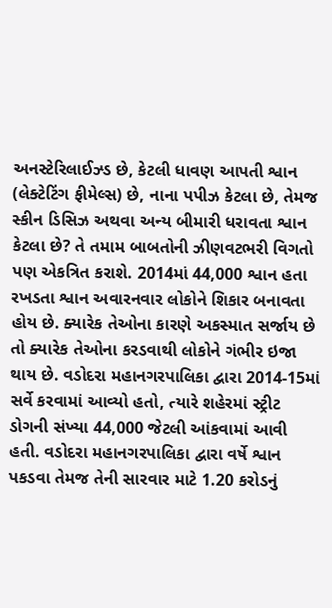અનસ્ટેરિલાઈઝ્ડ છે, કેટલી ધાવણ આપતી શ્વાન (લેક્ટેટિંગ ફીમેલ્સ) છે, નાના પપીઝ કેટલા છે, તેમજ સ્કીન ડિસિઝ અથવા અન્ય બીમારી ધરાવતા શ્વાન કેટલા છે? તે તમામ બાબતોની ઝીણવટભરી વિગતો પણ એકત્રિત કરાશે. 2014માં 44,000 શ્વાન હતા રખડતા શ્વાન અવારનવાર લોકોને શિકાર બનાવતા હોય છે. ક્યારેક તેઓના કારણે અકસ્માત સર્જાય છે તો ક્યારેક તેઓના કરડવાથી લોકોને ગંભીર ઇજા થાય છે. વડોદરા મહાનગરપાલિકા દ્વારા 2014-15માં સર્વે કરવામાં આવ્યો હતો, ત્યારે શહેરમાં સ્ટ્રીટ ડોગની સંખ્યા 44,000 જેટલી આંકવામાં આવી હતી. વડોદરા મહાનગરપાલિકા દ્વારા વર્ષે શ્વાન પકડવા તેમજ તેની સારવાર માટે 1.20 કરોડનું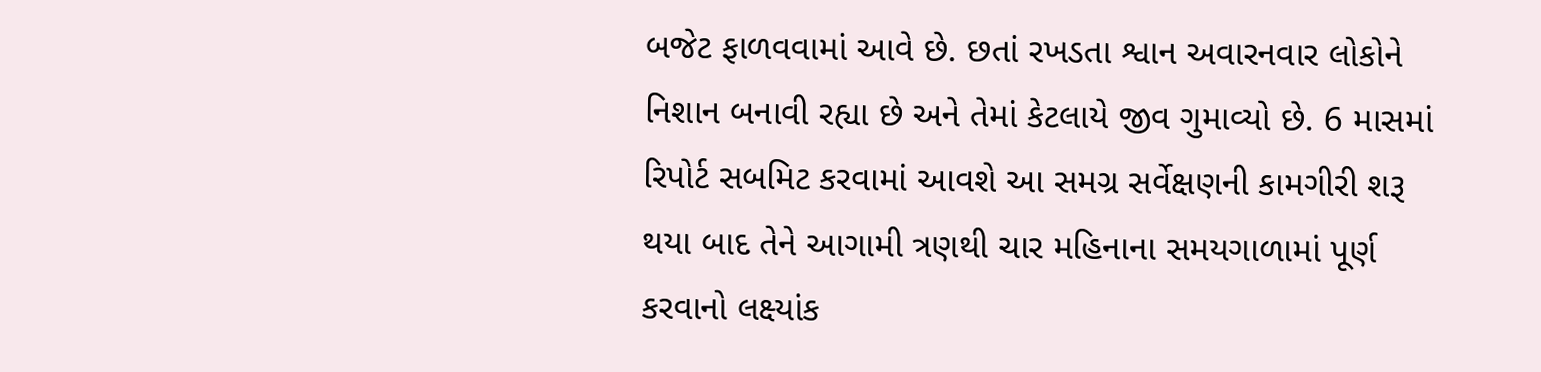બજેટ ફાળવવામાં આવે છે. છતાં રખડતા શ્વાન અવારનવાર લોકોને નિશાન બનાવી રહ્યા છે અને તેમાં કેટલાયે જીવ ગુમાવ્યો છે. 6 માસમાં રિપોર્ટ સબમિટ કરવામાં આવશે આ સમગ્ર સર્વેક્ષણની કામગીરી શરૂ થયા બાદ તેને આગામી ત્રણથી ચાર મહિનાના સમયગાળામાં પૂર્ણ કરવાનો લક્ષ્યાંક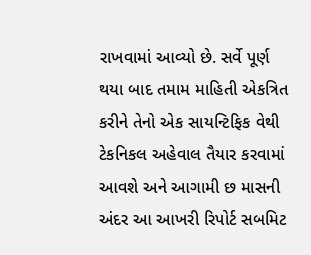રાખવામાં આવ્યો છે. સર્વે પૂર્ણ થયા બાદ તમામ માહિતી એકત્રિત કરીને તેનો એક સાયન્ટિફિક વેથી ટેકનિકલ અહેવાલ તૈયાર કરવામાં આવશે અને આગામી છ માસની અંદર આ આખરી રિપોર્ટ સબમિટ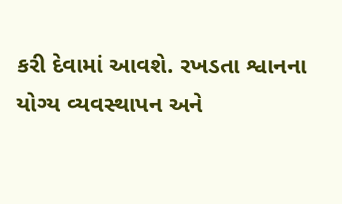કરી દેવામાં આવશે. રખડતા શ્વાનના યોગ્ય વ્યવસ્થાપન અને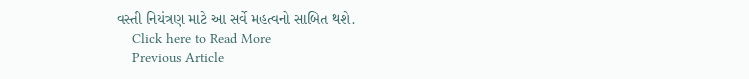વસ્તી નિયંત્રણ માટે આ સર્વે મહત્વનો સાબિત થશે.
    Click here to Read More
    Previous Article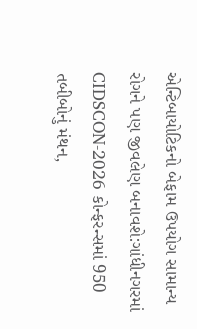એન્ટિબાયોટિકનો બેફામ ઉપયોગ સામાન્ય રોગને પણ જીવલેણ બનાવશે:ગાંધીનગરમાં CIDSCON-2026 કોન્ફરન્સમાં 950 તબીબોનું મંથન,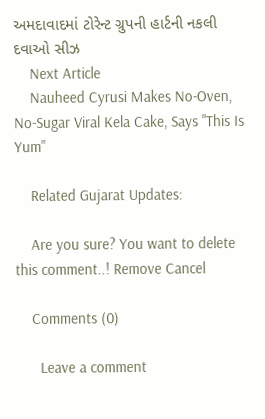અમદાવાદમાં ટોરેન્ટ ગ્રુપની હાર્ટની નકલી દવાઓ સીઝ
    Next Article
    Nauheed Cyrusi Makes No-Oven, No-Sugar Viral Kela Cake, Says "This Is Yum"

    Related Gujarat Updates:

    Are you sure? You want to delete this comment..! Remove Cancel

    Comments (0)

      Leave a comment